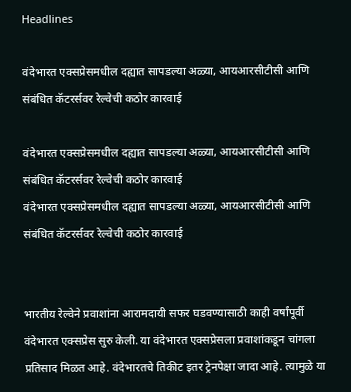Headlines

वंदेभारत एक्सप्रेसमधील दह्यात सापडल्या अळ्या, आयआरसीटीसी आणि संबंधित कॅटरर्सवर रेल्वेची कठोर कारवाई

वंदेभारत एक्सप्रेसमधील दह्यात सापडल्या अळ्या, आयआरसीटीसी आणि संबंधित कॅटरर्सवर रेल्वेची कठोर कारवाई
वंदेभारत एक्सप्रेसमधील दह्यात सापडल्या अळ्या, आयआरसीटीसी आणि संबंधित कॅटरर्सवर रेल्वेची कठोर कारवाई


भारतीय रेल्वेने प्रवाशांना आरामदायी सफर घडवण्यासाठी काही वर्षांपूर्वी वंदेभारत एक्सप्रेस सुरु केली. या वंदेभारत एक्सप्रेसला प्रवाशांकडून चांगला प्रतिसाद मिळत आहे. वंदेभारतचे तिकीट इतर ट्रेनपेक्षा जादा आहे. त्यामुळे या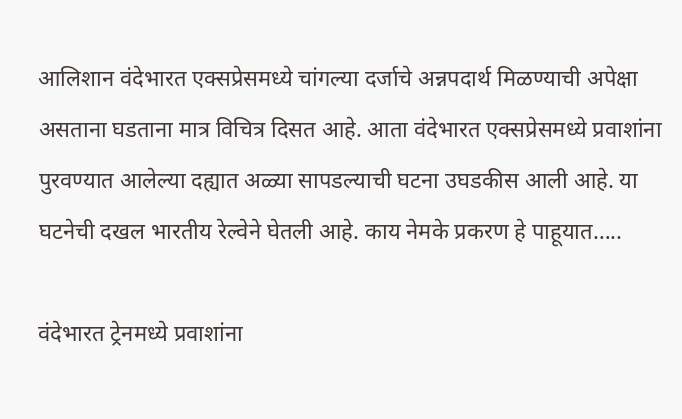आलिशान वंदेभारत एक्सप्रेसमध्ये चांगल्या दर्जाचे अन्नपदार्थ मिळण्याची अपेक्षा असताना घडताना मात्र विचित्र दिसत आहे. आता वंदेभारत एक्सप्रेसमध्ये प्रवाशांना पुरवण्यात आलेल्या दह्यात अळ्या सापडल्याची घटना उघडकीस आली आहे. या घटनेची दखल भारतीय रेल्वेने घेतली आहे. काय नेमके प्रकरण हे पाहूयात…..

वंदेभारत ट्रेनमध्ये प्रवाशांना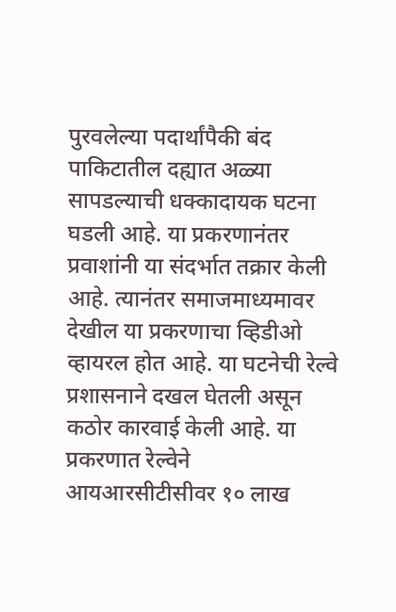पुरवलेल्या पदार्थांपैकी बंद पाकिटातील दह्यात अळ्या सापडल्याची धक्कादायक घटना घडली आहे. या प्रकरणानंतर प्रवाशांनी या संदर्भात तक्रार केली आहे. त्यानंतर समाजमाध्यमावर देखील या प्रकरणाचा व्हिडीओ व्हायरल होत आहे. या घटनेची रेल्वे प्रशासनाने दखल घेतली असून कठोर कारवाई केली आहे. या प्रकरणात रेल्वेने आयआरसीटीसीवर १० लाख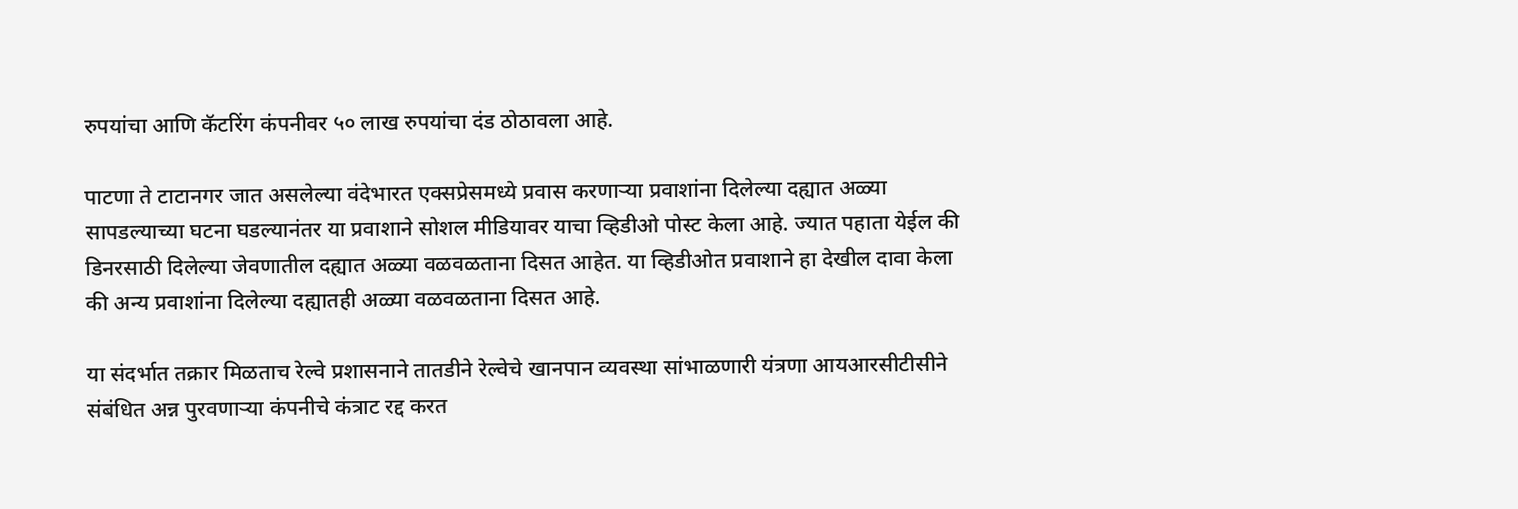रुपयांचा आणि कॅटरिंग कंपनीवर ५० लाख रुपयांचा दंड ठोठावला आहे.

पाटणा ते टाटानगर जात असलेल्या वंदेभारत एक्सप्रेसमध्ये प्रवास करणाऱ्या प्रवाशांना दिलेल्या दह्यात अळ्या सापडल्याच्या घटना घडल्यानंतर या प्रवाशाने सोशल मीडियावर याचा व्हिडीओ पोस्ट केला आहे. ज्यात पहाता येईल की डिनरसाठी दिलेल्या जेवणातील दह्यात अळ्या वळवळताना दिसत आहेत. या व्हिडीओत प्रवाशाने हा देखील दावा केला की अन्य प्रवाशांना दिलेल्या दह्यातही अळ्या वळवळताना दिसत आहे.

या संदर्भात तक्रार मिळताच रेल्वे प्रशासनाने तातडीने रेल्वेचे खानपान व्यवस्था सांभाळणारी यंत्रणा आयआरसीटीसीने संबंधित अन्न पुरवणाऱ्या कंपनीचे कंत्राट रद्द करत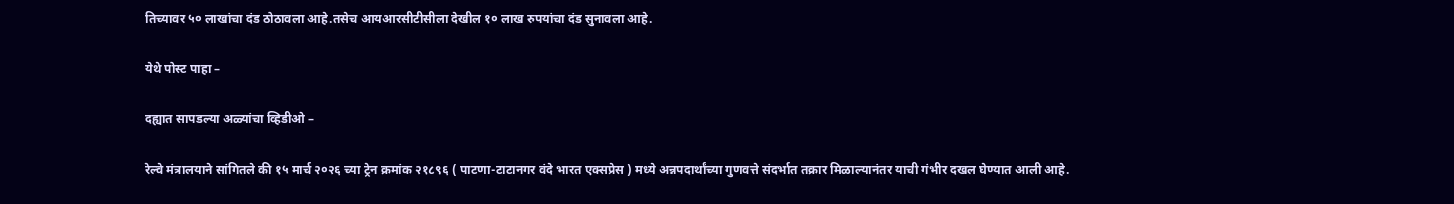तिच्यावर ५० लाखांचा दंड ठोठावला आहे.तसेच आयआरसीटीसीला देखील १० लाख रुपयांचा दंड सुनावला आहे.

येथे पोस्ट पाहा –

दह्यात सापडल्या अळ्यांचा व्हिडीओ –

रेल्वे मंत्रालयाने सांगितले की १५ मार्च २०२६ च्या ट्रेन क्रमांक २१८९६ ( पाटणा-टाटानगर वंदे भारत एक्सप्रेस ) मध्ये अन्नपदार्थांच्या गुणवत्ते संदर्भात तक्रार मिळाल्यानंतर याची गंभीर दखल घेण्यात आली आहे.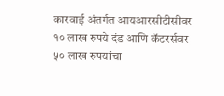कारवाई अंतर्गत आयआरसीटीसीवर १० लाख रुपये दंड आणि कॅटरर्सवर ५० लाख रुपयांचा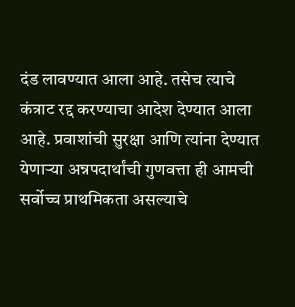दंड लावण्यात आला आहे. तसेच त्याचे कंत्राट रद्द करण्याचा आदेश देण्यात आला आहे. प्रवाशांची सुरक्षा आणि त्यांना देण्यात येणाऱ्या अन्नपदार्थांची गुणवत्ता ही आमची सर्वोच्च प्राथमिकता असल्याचे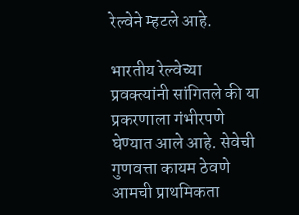रेल्वेने म्हटले आहे.

भारतीय रेल्वेच्या प्रवक्त्यांनी सांगितले की या प्रकरणाला गंभीरपणे घेण्यात आले आहे. सेवेची गुणवत्ता कायम ठेवणे आमची प्राथमिकता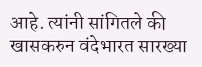आहे. त्यांनी सांगितले की खासकरुन वंदेभारत सारख्या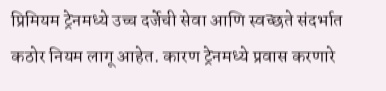प्रिमियम ट्रेनमध्ये उच्च दर्जेची सेवा आणि स्वच्छते संदर्भात कठोर नियम लागू आहेत. कारण ट्रेनमध्ये प्रवास करणारे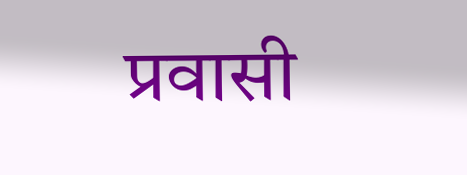प्रवासी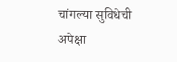चांगल्या सुविधेची अपेक्षा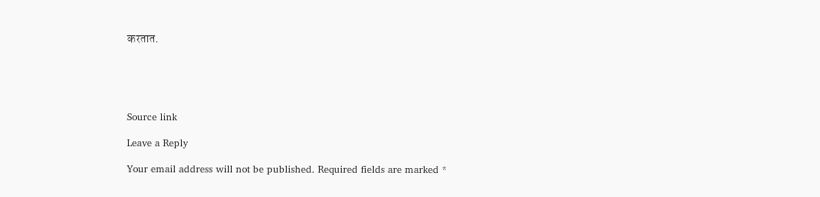करतात.





Source link

Leave a Reply

Your email address will not be published. Required fields are marked *